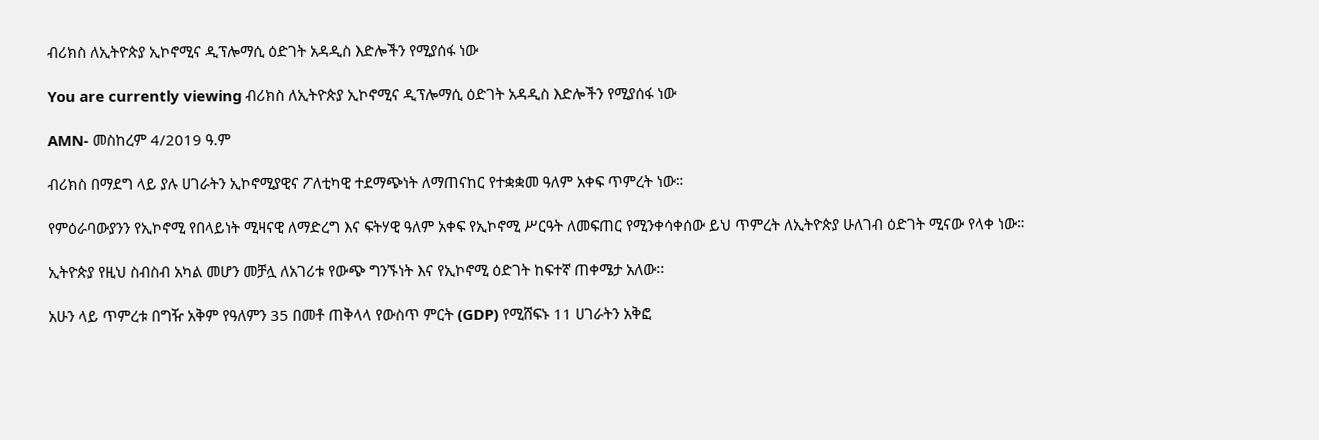ብሪክስ ለኢትዮጵያ ኢኮኖሚና ዲፕሎማሲ ዕድገት አዳዲስ እድሎችን የሚያሰፋ ነው

You are currently viewing ብሪክስ ለኢትዮጵያ ኢኮኖሚና ዲፕሎማሲ ዕድገት አዳዲስ እድሎችን የሚያሰፋ ነው

AMN- መስከረም 4/2019 ዓ.ም

ብሪክስ በማደግ ላይ ያሉ ሀገራትን ኢኮኖሚያዊና ፖለቲካዊ ተደማጭነት ለማጠናከር የተቋቋመ ዓለም አቀፍ ጥምረት ነው።

የምዕራባውያንን የኢኮኖሚ የበላይነት ሚዛናዊ ለማድረግ እና ፍትሃዊ ዓለም አቀፍ የኢኮኖሚ ሥርዓት ለመፍጠር የሚንቀሳቀሰው ይህ ጥምረት ለኢትዮጵያ ሁለገብ ዕድገት ሚናው የላቀ ነው።

ኢትዮጵያ የዚህ ስብስብ አካል መሆን መቻሏ ለአገሪቱ የውጭ ግንኙነት እና የኢኮኖሚ ዕድገት ከፍተኛ ጠቀሜታ አለው፡፡

አሁን ላይ ጥምረቱ በግዥ አቅም የዓለምን 35 በመቶ ጠቅላላ የውስጥ ምርት (GDP) የሚሸፍኑ 11 ሀገራትን አቅፎ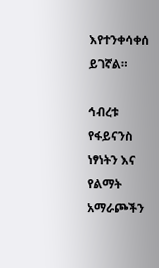እየተንቀሳቀሰ ይገኛል።

ኅብረቱ የፋይናንስ ነፃነትን እና የልማት አማራጮችን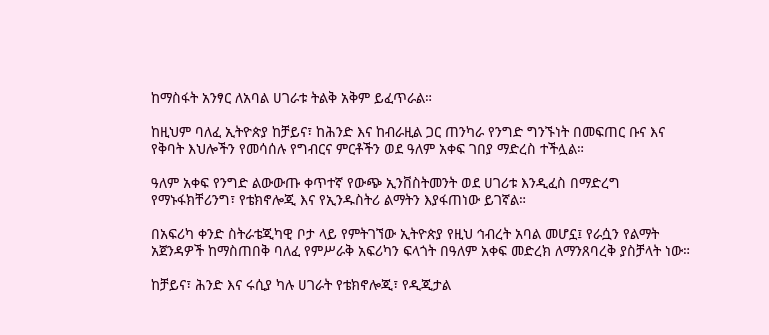ከማስፋት አንፃር ለአባል ሀገራቱ ትልቅ አቅም ይፈጥራል።

ከዚህም ባለፈ ኢትዮጵያ ከቻይና፣ ከሕንድ እና ከብራዚል ጋር ጠንካራ የንግድ ግንኙነት በመፍጠር ቡና እና የቅባት እህሎችን የመሳሰሉ የግብርና ምርቶችን ወደ ዓለም አቀፍ ገበያ ማድረስ ተችሏል።

ዓለም አቀፍ የንግድ ልውውጡ ቀጥተኛ የውጭ ኢንቨስትመንት ወደ ሀገሪቱ እንዲፈስ በማድረግ የማኑፋክቸሪንግ፣ የቴክኖሎጂ እና የኢንዱስትሪ ልማትን እያፋጠነው ይገኛል።

በአፍሪካ ቀንድ ስትራቴጂካዊ ቦታ ላይ የምትገኘው ኢትዮጵያ የዚህ ኅብረት አባል መሆኗ፤ የራሷን የልማት አጀንዳዎች ከማስጠበቅ ባለፈ የምሥራቅ አፍሪካን ፍላጎት በዓለም አቀፍ መድረክ ለማንጸባረቅ ያስቻላት ነው።

ከቻይና፣ ሕንድ እና ሩሲያ ካሉ ሀገራት የቴክኖሎጂ፣ የዲጂታል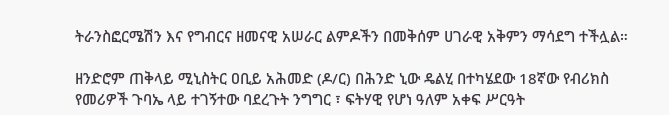ትራንስፎርሜሽን እና የግብርና ዘመናዊ አሠራር ልምዶችን በመቅሰም ሀገራዊ አቅምን ማሳደግ ተችሏል።

ዘንድሮም ጠቅላይ ሚኒስትር ዐቢይ አሕመድ (ዶ/ር) በሕንድ ኒው ዴልሂ በተካሄደው 18ኛው የብሪክስ የመሪዎች ጉባኤ ላይ ተገኝተው ባደረጉት ንግግር ፣ ፍትሃዊ የሆነ ዓለም አቀፍ ሥርዓት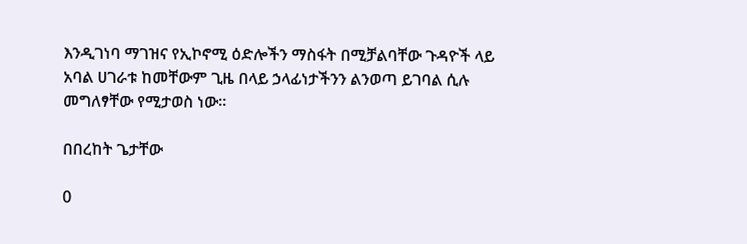እንዲገነባ ማገዝና የኢኮኖሚ ዕድሎችን ማስፋት በሚቻልባቸው ጉዳዮች ላይ አባል ሀገራቱ ከመቸውም ጊዜ በላይ ኃላፊነታችንን ልንወጣ ይገባል ሲሉ መግለፃቸው የሚታወስ ነው።

በበረከት ጌታቸው

0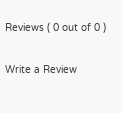Reviews ( 0 out of 0 )

Write a Review